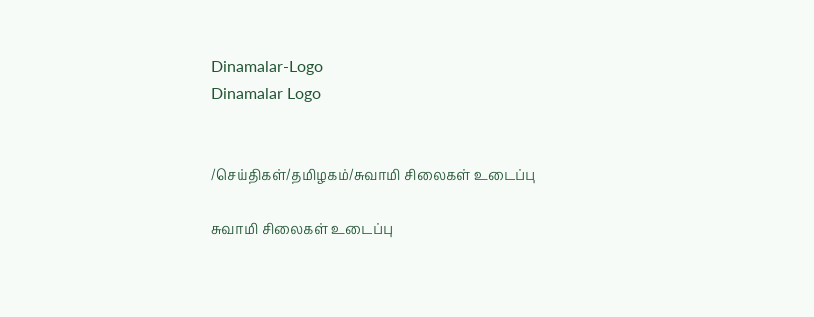Dinamalar-Logo
Dinamalar Logo


/செய்திகள்/தமிழகம்/சுவாமி சிலைகள் உடைப்பு

சுவாமி சிலைகள் உடைப்பு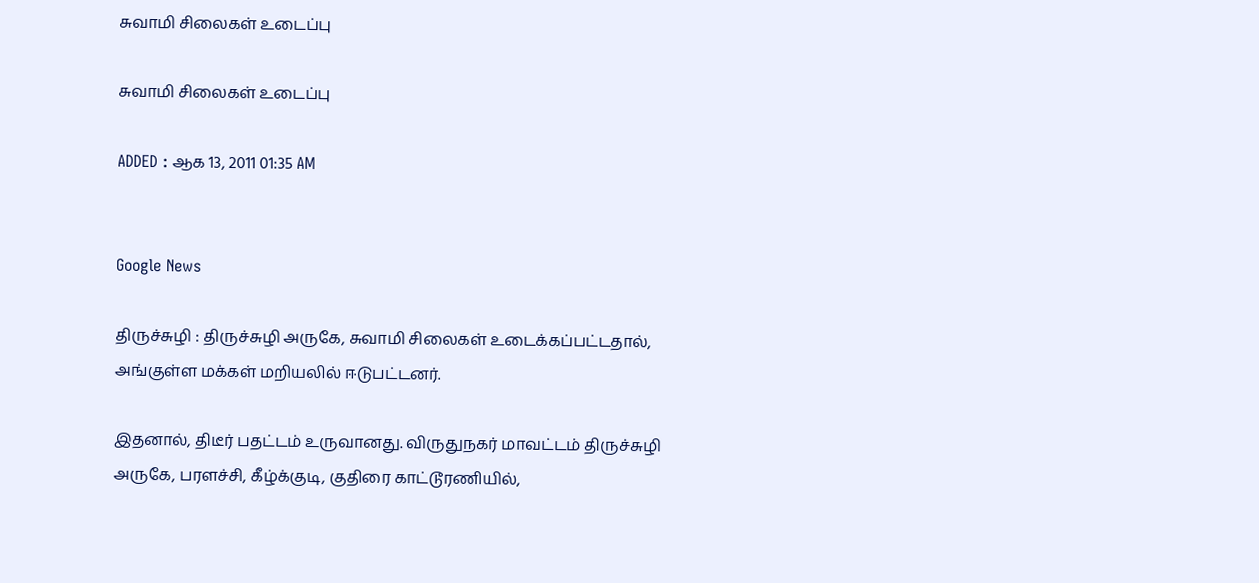சுவாமி சிலைகள் உடைப்பு

சுவாமி சிலைகள் உடைப்பு

ADDED : ஆக 13, 2011 01:35 AM


Google News

திருச்சுழி : திருச்சுழி அருகே, சுவாமி சிலைகள் உடைக்கப்பட்டதால், அங்குள்ள மக்கள் மறியலில் ஈடுபட்டனர்.

இதனால், திடீர் பதட்டம் உருவானது. விருதுநகர் மாவட்டம் திருச்சுழி அருகே, பரளச்சி, கீழ்க்குடி, குதிரை காட்டூரணியில்,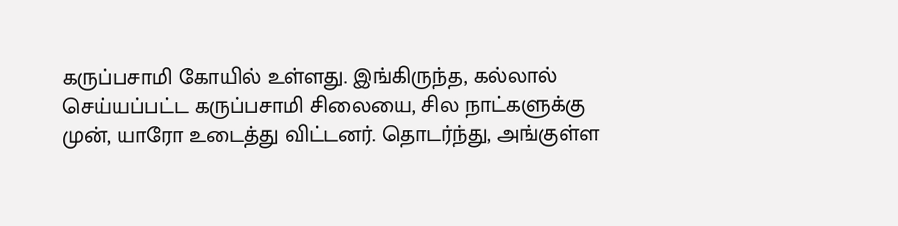கருப்பசாமி கோயில் உள்ளது. இங்கிருந்த, கல்லால் செய்யப்பட்ட கருப்பசாமி சிலையை, சில நாட்களுக்கு முன், யாரோ உடைத்து விட்டனர். தொடர்ந்து, அங்குள்ள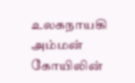உலகநாயகி அம்மன் கோயிலின்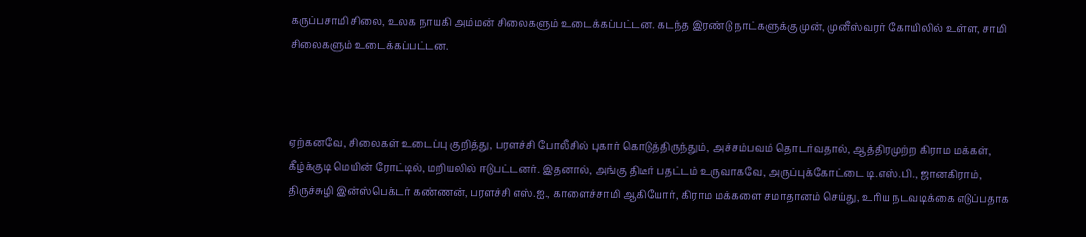கருப்பசாமி சிலை, உலக நாயகி அம்மன் சிலைகளும் உடைக்கப்பட்டன. கடந்த இரண்டு நாட்களுக்கு முன், முனீஸ்வரர் கோயிலில் உள்ள, சாமி சிலைகளும் உடைக்கப்பட்டன.



ஏற்கனவே, சிலைகள் உடைப்பு குறித்து, பரளச்சி போலீசில் புகார் கொடுத்திருந்தும், அச்சம்பவம் தொடர்வதால், ஆத்திரமுற்ற கிராம மக்கள், கீழ்க்குடி மெயின் ரோட்டில், மறியலில் ஈடுபட்டனர். இதனால், அங்கு திடீர் பதட்டம் உருவாகவே, அருப்புக்கோட்டை டி.எஸ்.பி., ஜானகிராம், திருச்சுழி இன்ஸ்பெக்டர் கண்ணன், பரளச்சி எஸ்.ஐ., காளைச்சாமி ஆகியோர், கிராம மக்களை சமாதானம் செய்து, உரிய நடவடிக்கை எடுப்பதாக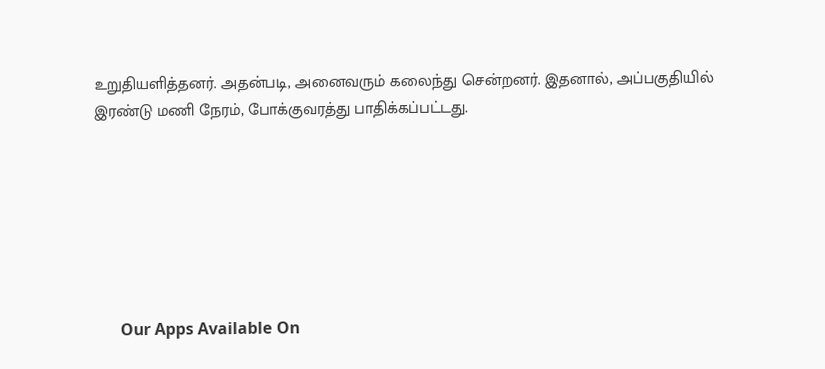உறுதியளித்தனர். அதன்படி, அனைவரும் கலைந்து சென்றனர். இதனால், அப்பகுதியில் இரண்டு மணி நேரம், போக்குவரத்து பாதிக்கப்பட்டது.







      Our Apps Available On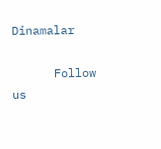Dinamalar

      Follow us